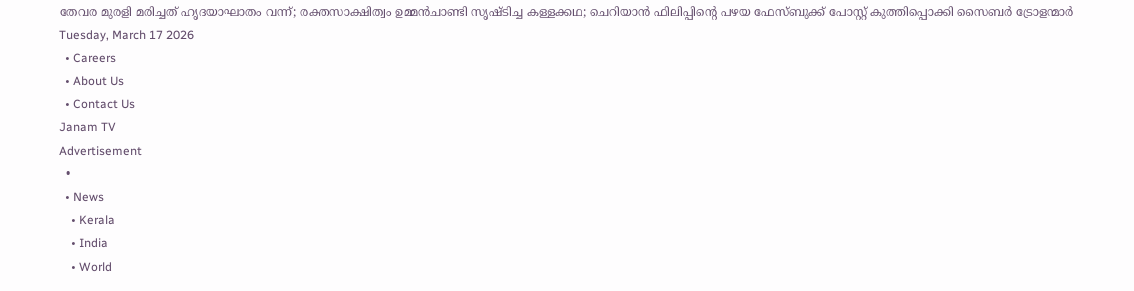തേവര മുരളി മരിച്ചത് ഹൃദയാഘാതം വന്ന്; രക്തസാക്ഷിത്വം ഉമ്മൻ‌ചാണ്ടി സൃഷ്ടിച്ച കള്ളക്കഥ; ചെറിയാൻ ഫിലിപ്പിന്റെ പഴയ ഫേസ്‌ബുക്ക് പോസ്റ്റ് കുത്തിപ്പൊക്കി സൈബർ ട്രോളന്മാർ
Tuesday, March 17 2026
  • Careers
  • About Us
  • Contact Us
Janam TV
Advertisement
  •
  • News
    • Kerala
    • India
    • World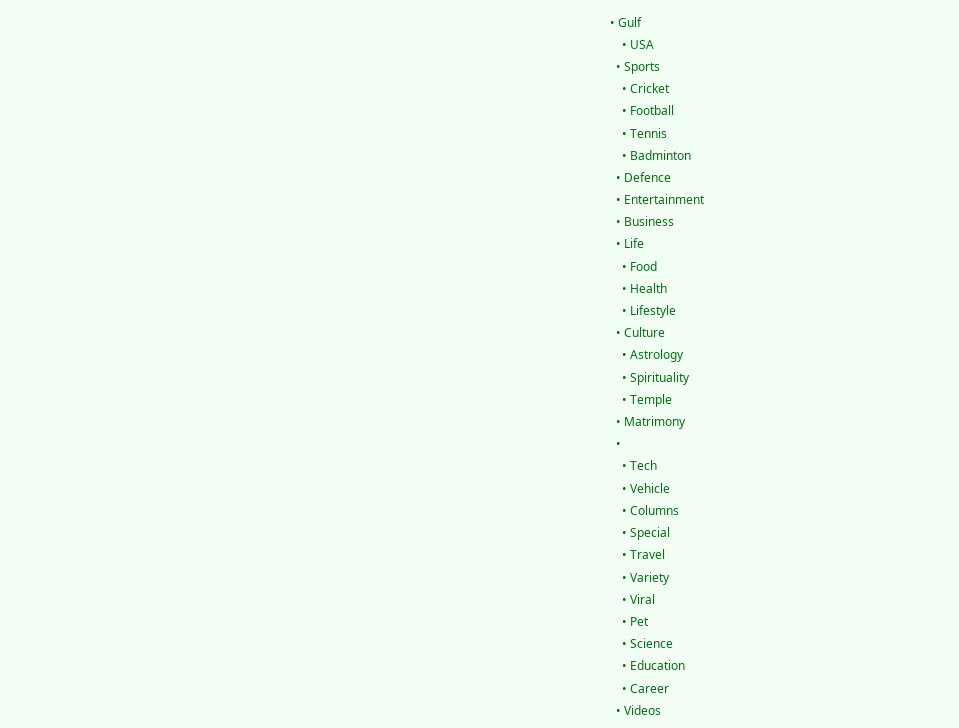• Gulf
    • USA
  • Sports
    • Cricket
    • Football
    • Tennis
    • Badminton
  • Defence
  • Entertainment
  • Business
  • Life
    • Food
    • Health
    • Lifestyle
  • Culture
    • Astrology
    • Spirituality
    • Temple
  • Matrimony
  •
    • Tech
    • Vehicle
    • Columns
    • Special
    • Travel
    • Variety
    • Viral
    • Pet
    • Science
    • Education
    • Career
  • Videos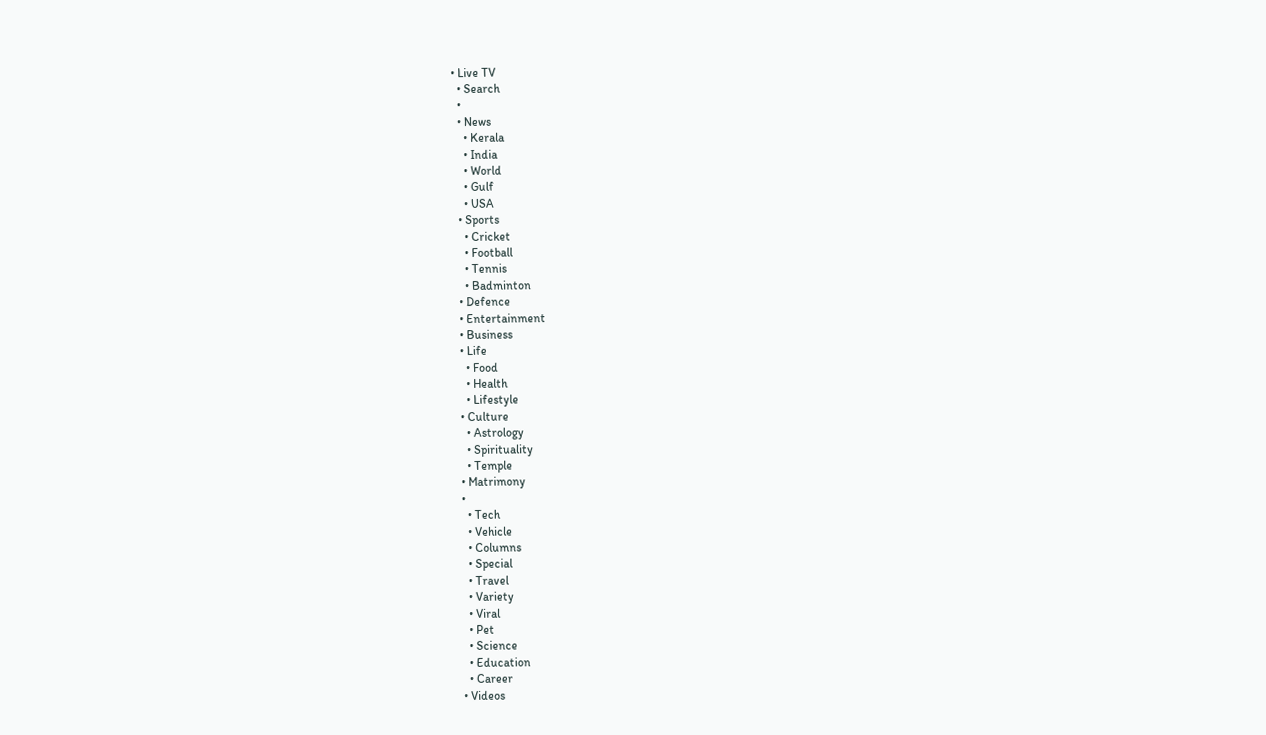• Live TV
  • Search
  •
  • News
    • Kerala
    • India
    • World
    • Gulf
    • USA
  • Sports
    • Cricket
    • Football
    • Tennis
    • Badminton
  • Defence
  • Entertainment
  • Business
  • Life
    • Food
    • Health
    • Lifestyle
  • Culture
    • Astrology
    • Spirituality
    • Temple
  • Matrimony
  •
    • Tech
    • Vehicle
    • Columns
    • Special
    • Travel
    • Variety
    • Viral
    • Pet
    • Science
    • Education
    • Career
  • Videos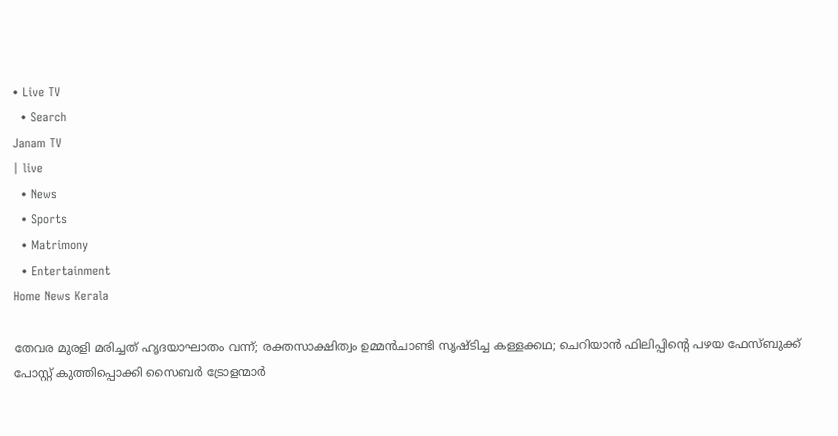• Live TV
  • Search
Janam TV
| live
  • News
  • Sports
  • Matrimony
  • Entertainment
Home News Kerala

തേവര മുരളി മരിച്ചത് ഹൃദയാഘാതം വന്ന്; രക്തസാക്ഷിത്വം ഉമ്മൻ‌ചാണ്ടി സൃഷ്ടിച്ച കള്ളക്കഥ; ചെറിയാൻ ഫിലിപ്പിന്റെ പഴയ ഫേസ്‌ബുക്ക് പോസ്റ്റ് കുത്തിപ്പൊക്കി സൈബർ ട്രോളന്മാർ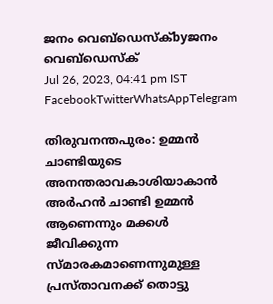ജനം വെബ്‌ഡെസ്ക്byജനം വെബ്‌ഡെസ്ക്
Jul 26, 2023, 04:41 pm IST
FacebookTwitterWhatsAppTelegram

തിരുവനന്തപുരം: ഉമ്മൻ ചാണ്ടിയുടെ അനന്തരാവകാശിയാകാൻ അർഹൻ ചാണ്ടി ഉമ്മൻ ആണെന്നും മക്കൾ ജീവിക്കുന്ന സ്മാരകമാണെന്നുമുള്ള പ്രസ്താവനക്ക് തൊട്ടു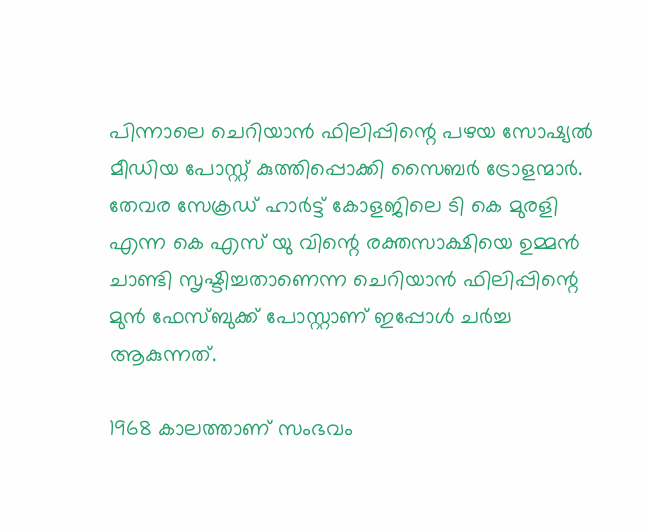പിന്നാലെ ചെറിയാൻ ഫിലിപ്പിന്റെ പഴയ സോഷ്യൽ മീഡിയ പോസ്റ്റ് കുത്തിപ്പൊക്കി സൈബർ ട്രോളന്മാർ. തേവര സേക്രഡ് ഹാർട്ട് കോളജിലെ ടി കെ മുരളി എന്ന കെ എസ് യു വിന്റെ രക്തസാക്ഷിയെ ഉമ്മൻ ചാണ്ടി സൃഷ്ടിച്ചതാണെന്ന ചെറിയാൻ ഫിലിപ്പിന്റെ മുൻ ഫേസ്‌ബുക്ക് പോസ്റ്റാണ് ഇപ്പോൾ ചർച്ച ആകുന്നത്.

1968 കാലത്താണ് സംഭവം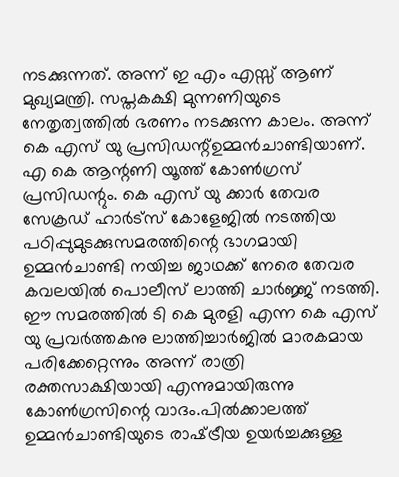നടക്കുന്നത്. അന്ന് ഇ എം എസ്സ് ആണ് മുഖ്യമന്ത്രി. സപ്തകക്ഷി മുന്നണിയുടെ നേതൃത്വത്തിൽ ഭരണം നടക്കുന്ന കാലം. അന്ന് കെ എസ് യു പ്രസിഡന്റ്ഉമ്മന്‍ചാണ്ടിയാണ്. എ കെ ആന്റണി യൂത്ത് കോണ്‍ഗ്രസ് പ്രസിഡന്റും. കെ എസ് യു ക്കാര്‍ തേവര സേക്രഡ് ഹാര്‍ട്സ് കോളേജില്‍ നടത്തിയ പഠിപ്പുമുടക്കുസമരത്തിന്റെ ഭാഗമായി ഉമ്മൻചാണ്ടി നയിച്ച ജാഥക്ക് നേരെ തേവര കവലയിൽ പൊലീസ് ലാത്തി ചാർജ്ജ് നടത്തി. ഈ സമരത്തില്‍ ടി കെ മുരളി എന്ന കെ എസ് യു പ്രവര്‍ത്തകനു ലാത്തിച്ചാർജിൽ മാരകമായ പരിക്കേറ്റെന്നും അന്ന് രാത്രി രക്തസാക്ഷിയായി എന്നുമായിരുന്നു കോൺഗ്രസിന്റെ വാദം.പിൽക്കാലത്ത് ഉമ്മൻ‌ചാണ്ടിയുടെ രാഷ്‌ട്രീയ ഉയർച്ചക്കുള്ള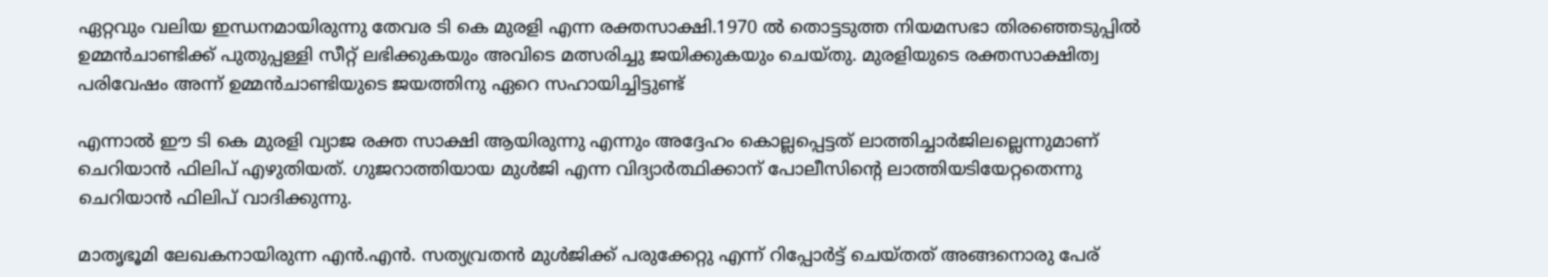ഏറ്റവും വലിയ ഇന്ധനമായിരുന്നു തേവര ടി കെ മുരളി എന്ന രക്തസാക്ഷി.1970 ൽ തൊട്ടടുത്ത നിയമസഭാ തിരഞ്ഞെടുപ്പിൽ ഉമ്മൻചാണ്ടിക്ക് പുതുപ്പള്ളി സീറ്റ് ലഭിക്കുകയും അവിടെ മത്സരിച്ചു ജയിക്കുകയും ചെയ്തു. മുരളിയുടെ രക്തസാക്ഷിത്വ പരിവേഷം അന്ന് ഉമ്മൻചാണ്ടിയുടെ ജയത്തിനു ഏറെ സഹായിച്ചിട്ടുണ്ട്

എന്നാൽ ഈ ടി കെ മുരളി വ്യാജ രക്ത സാക്ഷി ആയിരുന്നു എന്നും അദ്ദേഹം കൊല്ലപ്പെട്ടത് ലാത്തിച്ചാർജിലല്ലെന്നുമാണ് ചെറിയാൻ ഫിലിപ് എഴുതിയത്. ഗുജറാത്തിയായ മുൾജി എന്ന വിദ്യാർത്ഥിക്കാന് പോലീസിന്റെ ലാത്തിയടിയേറ്റതെന്നു ചെറിയാൻ ഫിലിപ് വാദിക്കുന്നു.

മാതൃഭൂമി ലേഖകനായിരുന്ന എൻ.എൻ. സത്യവ്രതൻ മുൾജിക്ക് പരുക്കേറ്റു എന്ന് റിപ്പോർട്ട് ചെയ്തത് അങ്ങനൊരു പേര്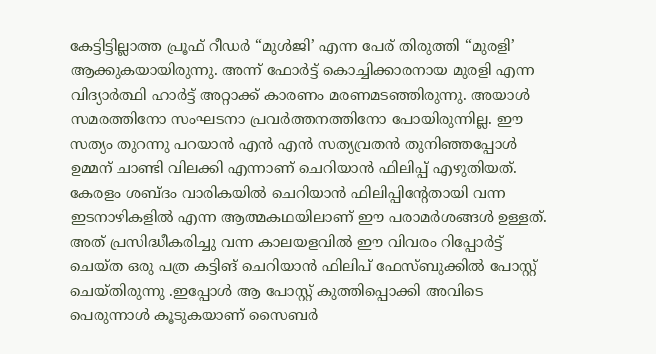കേട്ടിട്ടില്ലാത്ത പ്രൂഫ് റീഡർ “മുൾജി’ എന്ന പേര് തിരുത്തി “മുരളി’ ആക്കുകയായിരുന്നു. അന്ന് ഫോർട്ട് കൊച്ചിക്കാരനായ മുരളി എന്ന വിദ്യാർത്ഥി ഹാർട്ട് അറ്റാക്ക് കാരണം മരണമടഞ്ഞിരുന്നു. അയാൾ സമരത്തിനോ സംഘടനാ പ്രവർത്തനത്തിനോ പോയിരുന്നില്ല. ഈ സത്യം തുറന്നു പറയാൻ എൻ എൻ സത്യവ്രതൻ തുനിഞ്ഞപ്പോൾ ഉമ്മന് ചാണ്ടി വിലക്കി എന്നാണ് ചെറിയാൻ ഫിലിപ്പ് എഴുതിയത്. കേരളം ശബ്ദം വാരികയിൽ ചെറിയാൻ ഫിലിപ്പിന്റേതായി വന്ന ഇടനാഴികളിൽ എന്ന ആത്മകഥയിലാണ് ഈ പരാമർശങ്ങൾ ഉള്ളത്. അത് പ്രസിദ്ധീകരിച്ചു വന്ന കാലയളവിൽ ഈ വിവരം റിപ്പോർട്ട് ചെയ്ത ഒരു പത്ര കട്ടിങ് ചെറിയാൻ ഫിലിപ് ഫേസ്‌ബുക്കിൽ പോസ്റ്റ് ചെയ്തിരുന്നു .ഇപ്പോൾ ആ പോസ്റ്റ് കുത്തിപ്പൊക്കി അവിടെ പെരുന്നാൾ കൂടുകയാണ് സൈബർ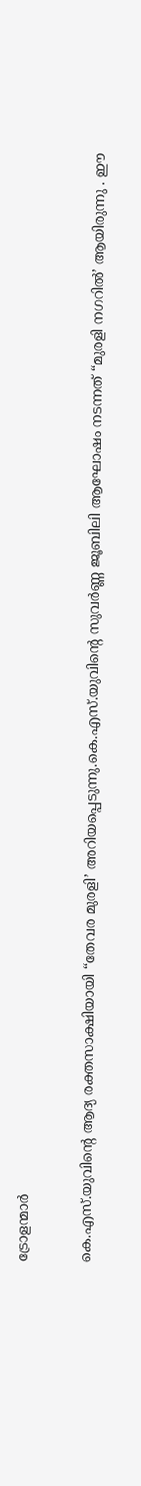ട്രോളന്മാർ

കെ.എസ്.യുവിന്റെ ആദ്യ രക്തസാക്ഷിയായി “തേവര മുരളി’ അറിയപ്പെടുന്നു.കെ.എസ്.യുവിന്റെ സുവർണ്ണ ജൂബിലി ആഘോഷം നടന്നത് “മുരളി നഗറിൽ’ ആയിരുന്നു . ഈ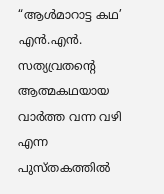“ആൾമാറാട്ട കഥ’ എൻ.എൻ. സത്യവ്രതന്റെ ആത്മകഥയായ വാർത്ത വന്ന വഴി എന്ന പുസ്തകത്തിൽ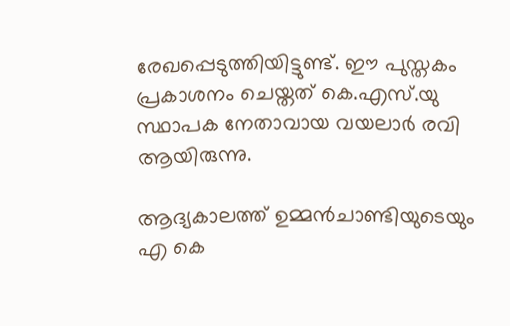രേഖപ്പെടുത്തിയിട്ടുണ്ട്. ഈ പുസ്തകം പ്രകാശനം ചെയ്തത് കെ.എസ്.യു സ്ഥാപക നേതാവായ വയലാർ രവി ആയിരുന്നു.

ആദ്യകാലത്ത് ഉമ്മൻചാണ്ടിയുടെയും എ കെ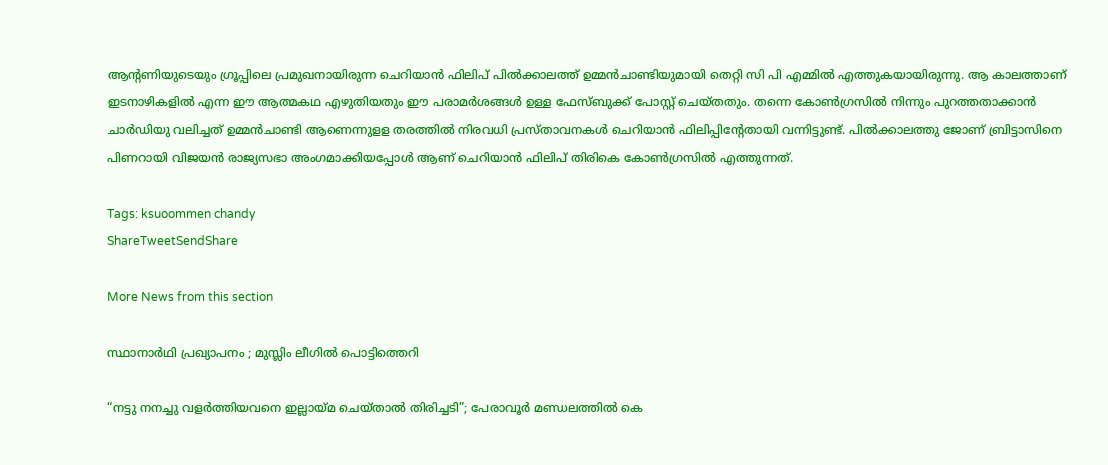ആന്റണിയുടെയും ഗ്രൂപ്പിലെ പ്രമുഖനായിരുന്ന ചെറിയാൻ ഫിലിപ് പിൽക്കാലത്ത് ഉമ്മൻചാണ്ടിയുമായി തെറ്റി സി പി എമ്മിൽ എത്തുകയായിരുന്നു. ആ കാലത്താണ് ഇടനാഴികളിൽ എന്ന ഈ ആത്മകഥ എഴുതിയതും ഈ പരാമർശങ്ങൾ ഉള്ള ഫേസ്‌ബുക്ക് പോസ്റ്റ് ചെയ്തതും. തന്നെ കോൺഗ്രസിൽ നിന്നും പുറത്തതാക്കാൻ ചാർഡിയു വലിച്ചത് ഉമ്മൻ‌ചാണ്ടി ആണെന്നുളള തരത്തിൽ നിരവധി പ്രസ്താവനകൾ ചെറിയാൻ ഫിലിപ്പിന്റേതായി വന്നിട്ടുണ്ട്. പിൽക്കാലത്തു ജോണ് ബ്രിട്ടാസിനെ പിണറായി വിജയൻ രാജ്യസഭാ അംഗമാക്കിയപ്പോൾ ആണ് ചെറിയാൻ ഫിലിപ് തിരികെ കോൺഗ്രസിൽ എത്തുന്നത്.

Tags: ksuoommen chandy
ShareTweetSendShare

More News from this section

സ്ഥാനാർഥി പ്രഖ്യാപനം ; മുസ്ലിം ലീഗിൽ പൊട്ടിത്തെറി

“നട്ടു നനച്ചു വളർത്തിയവനെ ഇല്ലായ്മ ചെയ്താൽ തിരിച്ചടി”; പേരാവൂർ മണ്ഡലത്തിൽ കെ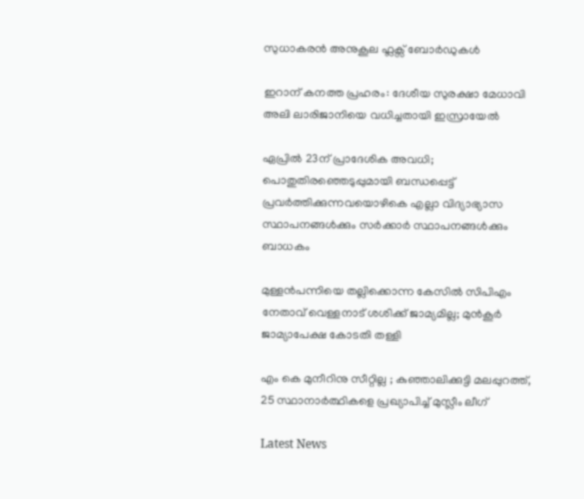സുധാകരൻ അനുകൂല ഫ്ലക്സ് ബോർഡുകൾ

ഇറാന് കനത്ത പ്രഹരം: ദേശീയ സുരക്ഷാ മേധാവി അലി ലാരിജാനിയെ വധിച്ചതായി ഇസ്രായേൽ

ഏപ്രില്‍ 23ന് പ്രാദേശിക അവധി; പൊതുതിരഞ്ഞെടുപ്പുമായി ബന്ധപ്പെട്ട് പ്രവര്‍ത്തിക്കുന്നവയൊഴികെ എല്ലാ വിദ്യാഭ്യാസ സ്ഥാപനങ്ങൾക്കും സര്‍ക്കാര്‍ സ്ഥാപനങ്ങൾക്കും ബാധകം

മുള്ളൻപന്നിയെ തല്ലിക്കൊന്ന കേസിൽ സിപിഎം നേതാവ് വെള്ളനാട് ശശിക്ക് ജാമ്യമില്ല; മുൻകൂർ ജാമ്യാപേക്ഷ കോടതി തള്ളി

എം കെ മുനീറിനു സീറ്റില്ല ; കുഞ്ഞാലിക്കുട്ടി മലപ്പുറത്ത്, 25 സ്ഥാനാർത്ഥികളെ പ്രഖ്യാപിച്ച് മുസ്ലീം ലീഗ്

Latest News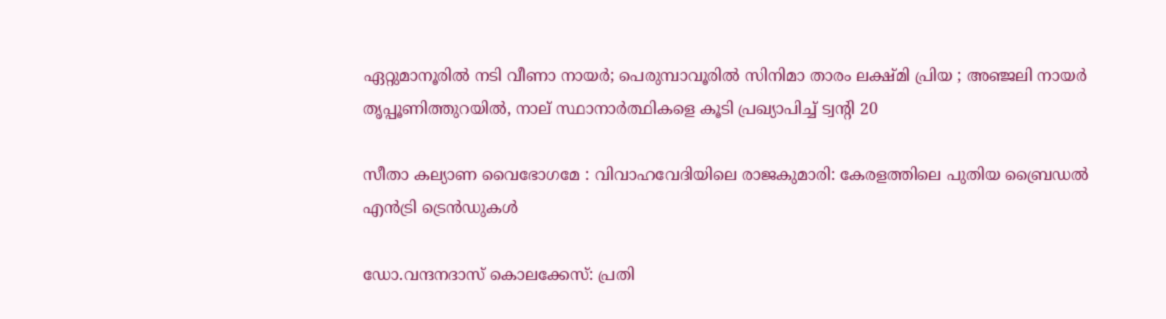ഏറ്റുമാനൂരിൽ നടി വീണാ നായർ; പെരുമ്പാവൂരിൽ സിനിമാ താരം ലക്ഷ്മി പ്രിയ ; അഞ്ജലി നായർ തൃപ്പൂണിത്തുറയിൽ, നാല് സ്ഥാനാർത്ഥികളെ കൂടി പ്രഖ്യാപിച്ച് ട്വന്റി 20

സീതാ കല്യാണ വൈഭോഗമേ : വിവാഹവേദിയിലെ രാജകുമാരി: കേരളത്തിലെ പുതിയ ബ്രൈഡൽ എൻട്രി ട്രെൻഡുകൾ

ഡോ.വന്ദനദാസ് കൊലക്കേസ്: പ്രതി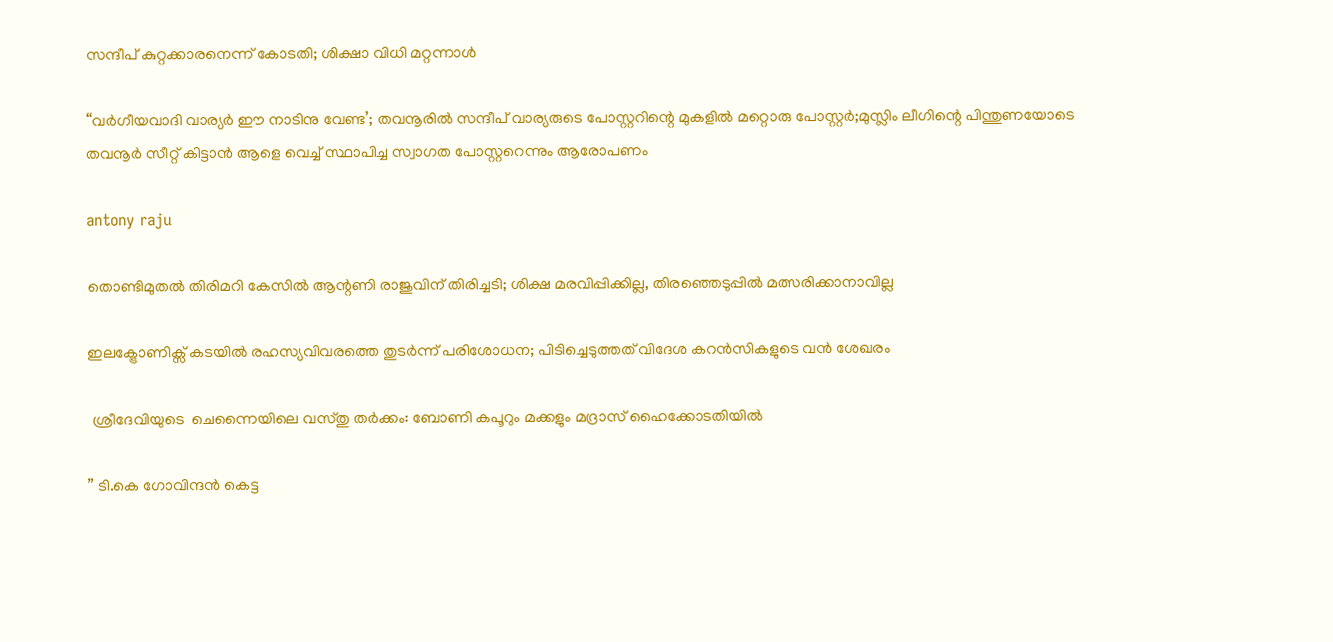സന്ദീപ് കുറ്റക്കാരനെന്ന് കോടതി; ശിക്ഷാ വിധി മറ്റന്നാൾ

“വർഗീയവാദി വാര്യർ ഈ നാടിനു വേണ്ട’; തവനൂരിൽ സന്ദീപ് വാര്യരുടെ പോസ്റ്ററിന്റെ മുകളിൽ മറ്റൊരു പോസ്റ്റർ;മുസ്ലിം ലീഗിന്റെ പിന്തുണയോടെ തവനൂർ സീറ്റ് കിട്ടാൻ ആളെ വെച്ച് സ്ഥാപിച്ച സ്വാഗത പോസ്റ്ററെന്നും ആരോപണം

antony raju

തൊണ്ടിമുതൽ തിരിമറി കേസിൽ ആന്റണി രാജുവിന് തിരിച്ചടി; ശിക്ഷ മരവിപ്പിക്കില്ല, തിരഞ്ഞെടുപ്പിൽ മത്സരിക്കാനാവില്ല

ഇലക്ട്രോണിക്സ് കടയിൽ രഹസ്യവിവരത്തെ തുടർന്ന് പരിശോധന; പിടിച്ചെടുത്തത് വിദേശ കറൻസികളുടെ വൻ ശേഖരം

 ശ്രീദേവിയുടെ  ചെന്നൈയിലെ വസ്തു തർക്കം: ബോണി കപൂറും മക്കളും മദ്രാസ് ഹൈക്കോടതിയിൽ

” ടി.കെ ഗോവിന്ദൻ കെട്ട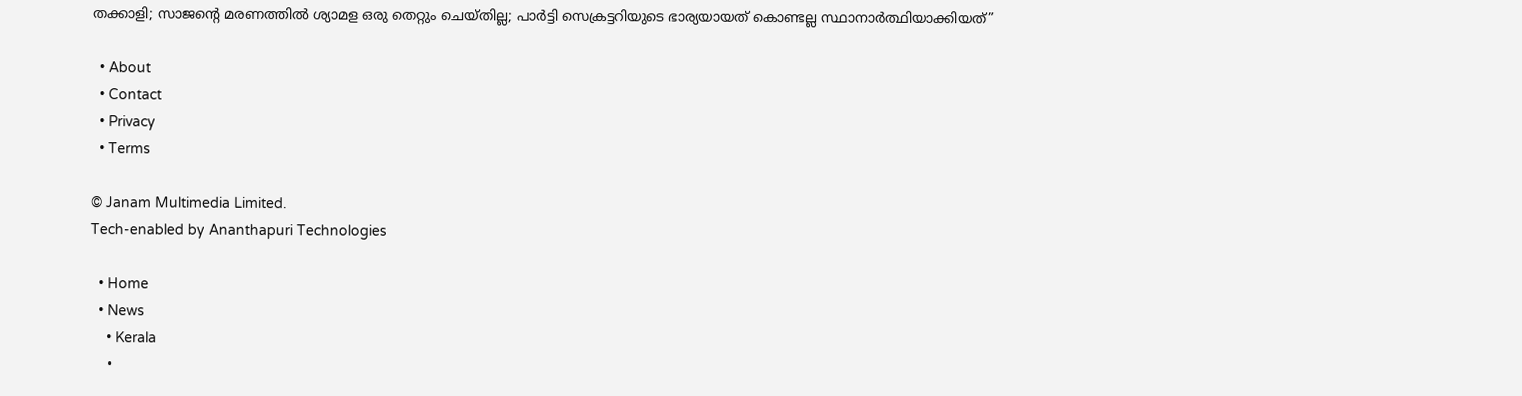തക്കാളി; സാജന്റെ മരണത്തിൽ ശ്യാമള ഒരു തെറ്റും ചെയ്തില്ല; പാ‍ർട്ടി സെക്രട്ടറിയുടെ ഭാര്യയായത് കൊണ്ടല്ല സ്ഥാനാ‍ർത്ഥിയാക്കിയത്”

  • About
  • Contact
  • Privacy
  • Terms

© Janam Multimedia Limited.
Tech-enabled by Ananthapuri Technologies

  • Home
  • News
    • Kerala
    •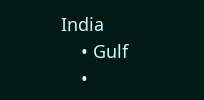India
    • Gulf
    •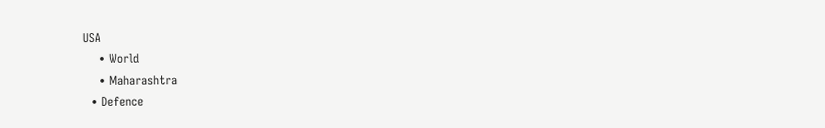USA
    • World
    • Maharashtra
  • Defence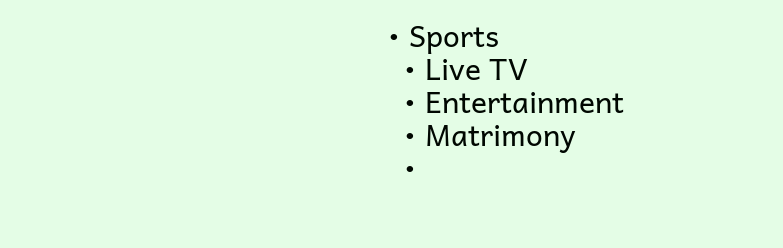• Sports
  • Live TV
  • Entertainment
  • Matrimony
  •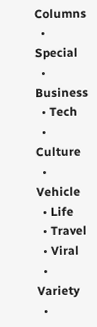Columns
  • Special
  • Business
  • Tech
  • Culture
  • Vehicle
  • Life
  • Travel
  • Viral
  • Variety
  •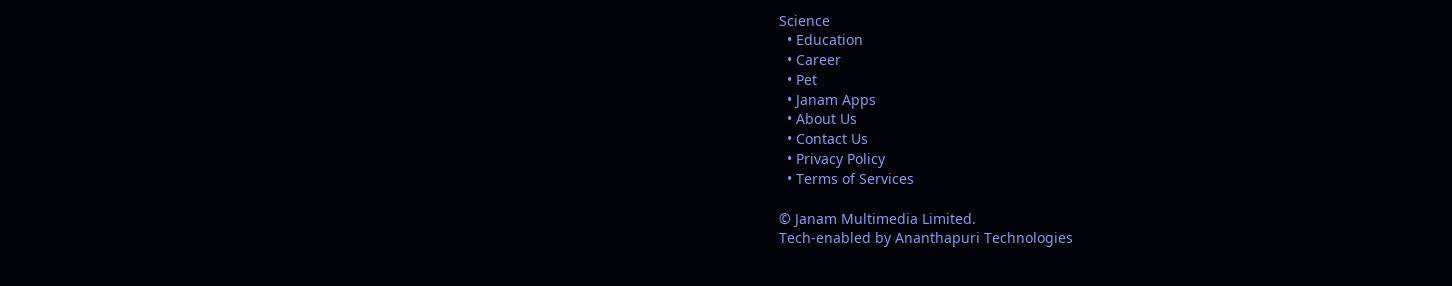Science
  • Education
  • Career
  • Pet
  • Janam Apps
  • About Us
  • Contact Us
  • Privacy Policy
  • Terms of Services

© Janam Multimedia Limited.
Tech-enabled by Ananthapuri Technologies